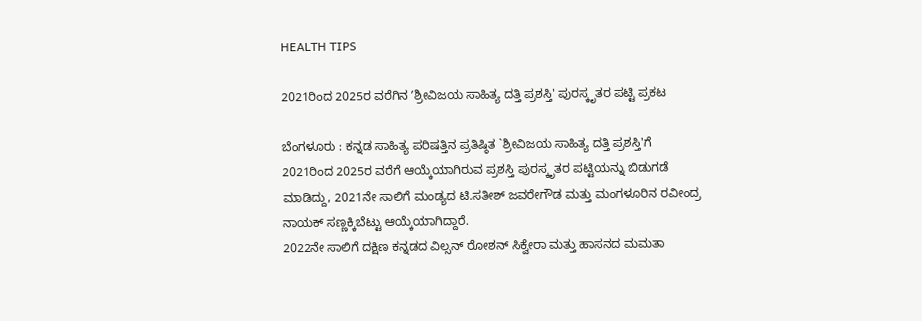HEALTH TIPS

2021ರಿಂದ 2025ರ ವರೆಗಿನ ʼಶ್ರೀವಿಜಯ ಸಾಹಿತ್ಯ ದತ್ತಿ ಪ್ರಶಸ್ತಿ' ಪುರಸ್ಕೃತರ ಪಟ್ಟಿ ಪ್ರಕಟ

ಬೆಂಗಳೂರು : ಕನ್ನಡ ಸಾಹಿತ್ಯ ಪರಿಷತ್ತಿನ ಪ್ರತಿಷ್ಠಿತ `ಶ್ರೀವಿಜಯ ಸಾಹಿತ್ಯ ದತ್ತಿ ಪ್ರಶಸ್ತಿ'ಗೆ 2021ರಿಂದ 2025ರ ವರೆಗೆ ಆಯ್ಕೆಯಾಗಿರುವ ಪ್ರಶಸ್ತಿ ಪುರಸ್ಕೃತರ ಪಟ್ಟಿಯನ್ನು ಬಿಡುಗಡೆ ಮಾಡಿದ್ದು, 2021ನೇ ಸಾಲಿಗೆ ಮಂಡ್ಯದ ಟಿ.ಸತೀಶ್ ಜವರೇಗೌಡ ಮತ್ತು ಮಂಗಳೂರಿನ ರವೀಂದ್ರ ನಾಯಕ್ ಸಣ್ಣಕ್ಕಿಬೆಟ್ಟು ಆಯ್ಕೆಯಾಗಿದ್ದಾರೆ.
2022ನೇ ಸಾಲಿಗೆ ದಕ್ಷಿಣ ಕನ್ನಡದ ವಿಲ್ಸನ್ ರೋಶನ್ ಸಿಕ್ವೇರಾ ಮತ್ತು ಹಾಸನದ ಮಮತಾ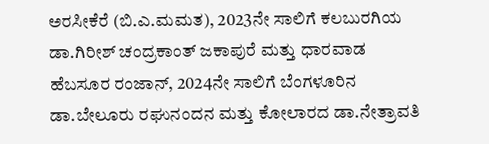ಅರಸೀಕೆರೆ (ಬಿ.ಎ.ಮಮತ), 2023ನೇ ಸಾಲಿಗೆ ಕಲಬುರಗಿಯ ಡಾ.ಗಿರೀಶ್ ಚಂದ್ರಕಾಂತ್ ಜಕಾಪುರೆ ಮತ್ತು ಧಾರವಾಡ ಹೆಬಸೂರ ರಂಜಾನ್, 2024ನೇ ಸಾಲಿಗೆ ಬೆಂಗಳೂರಿನ ಡಾ.ಬೇಲೂರು ರಘುನಂದನ ಮತ್ತು ಕೋಲಾರದ ಡಾ.ನೇತ್ರಾವತಿ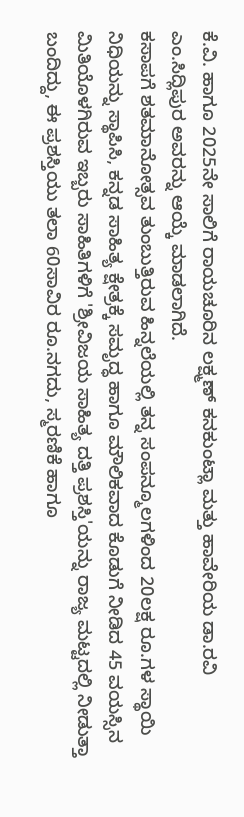ಕೆ.ವಿ. ಹಾಗೂ 2025ನೇ ಸಾಲಿಗೆ ರಾಯಚೂರಿನ ಲಕ್ಷ್ಮಣ್ ಕನಕುಂಟ್ಲಾ ಮತ್ತು ಹಾವೇರಿಯ ಡಾ.ರವಿ ಎಂ.ಸಿದ್ಲಿಪುರ ಅವರನ್ನು ಆಯ್ಕೆ ಮಾಡಲಾಗಿದೆ.
ಕಸಾಪಗೆ ಶತಮಾನೋತ್ಸವ ತುಂಬುತ್ತಿರುವ ಹಿನ್ನಲೆಯಲ್ಲಿ ತನ್ನ ಸಂಪನ್ಮೂಲಗಳಿಂದ 20ಲಕ್ಷ ರೂ.ಗಳ ಸ್ಥಾಯಿ ನಿಧಿಯನ್ನು ಸ್ಥಾಪಿಸಿ, ಕನ್ನಡ ಸಾಹಿತ್ಯ ಕ್ಷೇತ್ರಕ್ಕೆ ಸಮೃದ್ಧ ಹಾಗೂ ಮೌಲಿಕವಾದ ಕೊಡುಗೆ ನೀಡಿದ 45 ವಯಸ್ಸಿನ ಮಿತಿಯೊಳಗಿರುವ ಇಬ್ಬರು ಸಾಹಿತಿಗಳಿಗೆ 'ಶ್ರೀವಿಜಯ ಸಾಹಿತ್ಯ ದತ್ತಿ ಪ್ರಶಸ್ತಿ'ಯನ್ನು ರಾಜ್ಯ ಮಟ್ಟದಲ್ಲಿ ನೀಡುತ್ತಾ ಬಂದಿದ್ದು, ಈ ಪ್ರಶಸ್ತಿಯು ತಲಾ 60ಸಾವಿರ ರೂ.ನಗದು, ಸ್ಮರಣಿಕೆ ಹಾಗೂ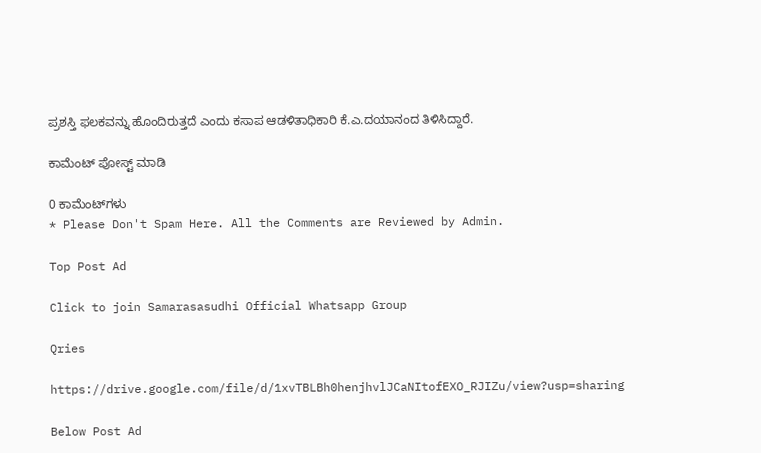ಪ್ರಶಸ್ತಿ ಫಲಕವನ್ನು ಹೊಂದಿರುತ್ತದೆ ಎಂದು ಕಸಾಪ ಆಡಳಿತಾಧಿಕಾರಿ ಕೆ.ಎ.ದಯಾನಂದ ತಿಳಿಸಿದ್ದಾರೆ.

ಕಾಮೆಂಟ್‌‌ ಪೋಸ್ಟ್‌ ಮಾಡಿ

0 ಕಾಮೆಂಟ್‌ಗಳು
* Please Don't Spam Here. All the Comments are Reviewed by Admin.

Top Post Ad

Click to join Samarasasudhi Official Whatsapp Group

Qries

https://drive.google.com/file/d/1xvTBLBh0henjhvlJCaNItofEXO_RJIZu/view?usp=sharing

Below Post Ad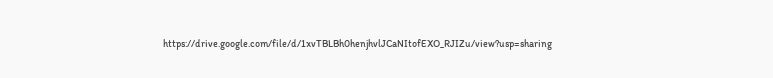https://drive.google.com/file/d/1xvTBLBh0henjhvlJCaNItofEXO_RJIZu/view?usp=sharing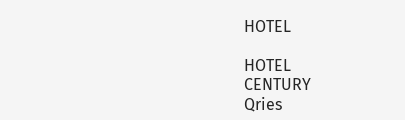HOTEL

HOTEL
CENTURY
Qries